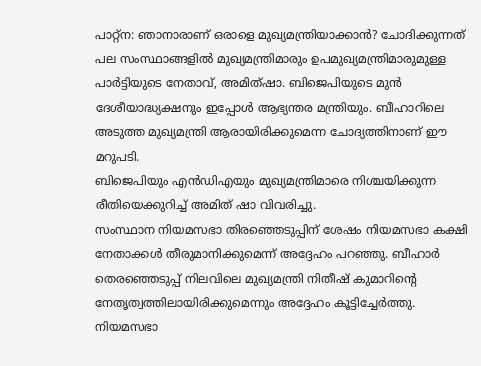പാറ്റ്ന: ഞാനാരാണ് ഒരാളെ മുഖ്യമന്ത്രിയാക്കാൻ? ചോദിക്കുന്നത് പല സംസ്ഥാങ്ങളിൽ മുഖ്യമന്ത്രിമാരും ഉപമുഖ്യമന്ത്രിമാരുമുള്ള പാർട്ടിയുടെ നേതാവ്, അമിത്ഷാ. ബിജെപിയുടെ മുൻ ദേശീയാദ്ധ്യക്ഷനും ഇപ്പോൾ ആഭ്യന്തര മന്ത്രിയും. ബീഹാറിലെ അടുത്ത മുഖ്യമന്ത്രി ആരായിരിക്കുമെന്ന ചോദ്യത്തിനാണ് ഈ മറുപടി.
ബിജെപിയും എൻഡിഎയും മുഖ്യമന്ത്രിമാരെ നിശ്ചയിക്കുന്ന രീതിയെക്കുറിച്ച് അമിത് ഷാ വിവരിച്ചു.
സംസ്ഥാന നിയമസഭാ തിരഞ്ഞെടുപ്പിന് ശേഷം നിയമസഭാ കക്ഷി നേതാക്കൾ തീരുമാനിക്കുമെന്ന് അദ്ദേഹം പറഞ്ഞു. ബീഹാർ തെരഞ്ഞെടുപ്പ് നിലവിലെ മുഖ്യമന്ത്രി നിതീഷ് കുമാറിന്റെ നേതൃത്വത്തിലായിരിക്കുമെന്നും അദ്ദേഹം കൂട്ടിച്ചേർത്തു.
നിയമസഭാ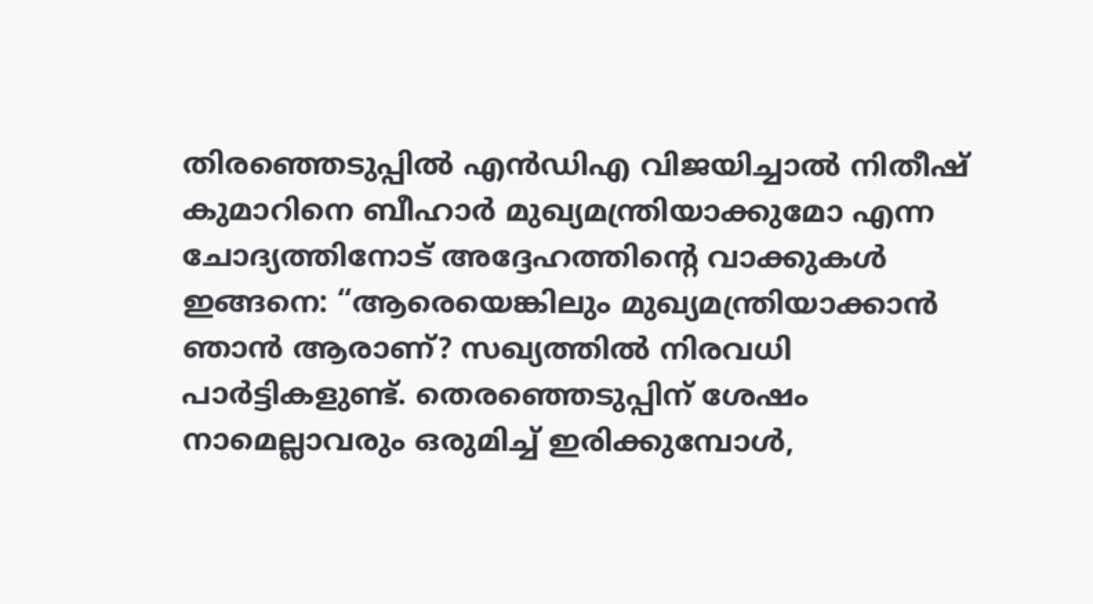തിരഞ്ഞെടുപ്പിൽ എൻഡിഎ വിജയിച്ചാൽ നിതീഷ് കുമാറിനെ ബീഹാർ മുഖ്യമന്ത്രിയാക്കുമോ എന്ന ചോദ്യത്തിനോട് അദ്ദേഹത്തിന്റെ വാക്കുകൾ ഇങ്ങനെ: “ആരെയെങ്കിലും മുഖ്യമന്ത്രിയാക്കാൻ ഞാൻ ആരാണ്? സഖ്യത്തിൽ നിരവധി പാർട്ടികളുണ്ട്. തെരഞ്ഞെടുപ്പിന് ശേഷം നാമെല്ലാവരും ഒരുമിച്ച് ഇരിക്കുമ്പോൾ,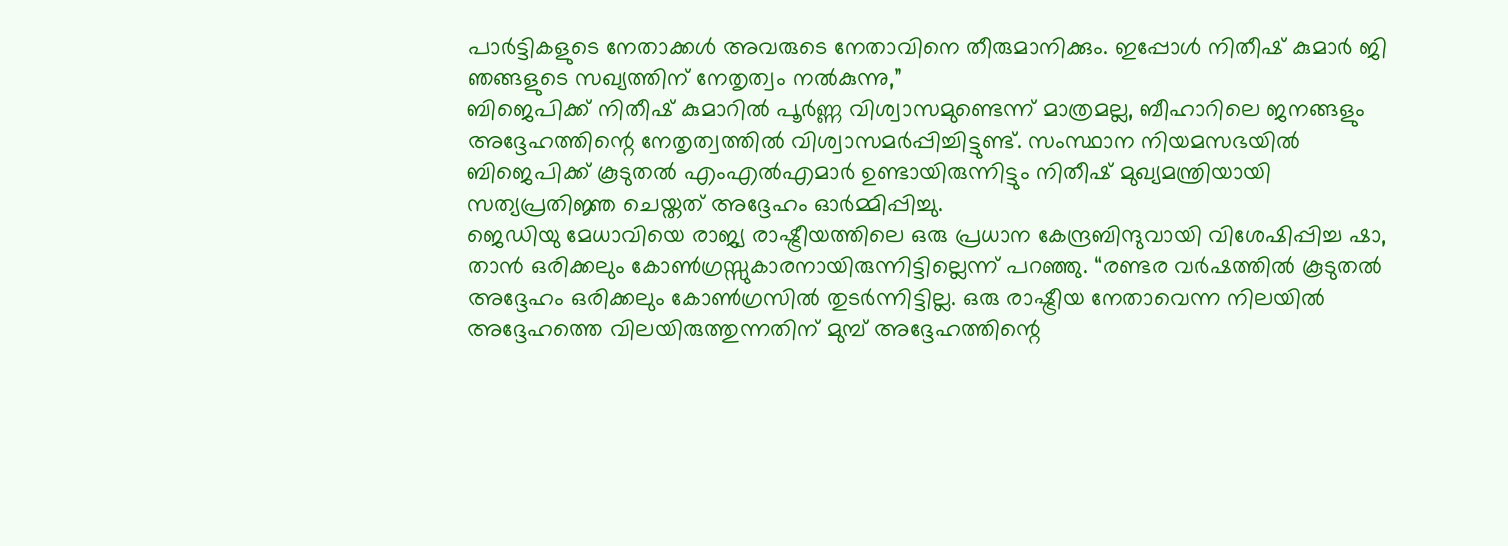പാർട്ടികളുടെ നേതാക്കൾ അവരുടെ നേതാവിനെ തീരുമാനിക്കും. ഇപ്പോൾ നിതീഷ് കുമാർ ജി ഞങ്ങളുടെ സഖ്യത്തിന് നേതൃത്വം നൽകുന്നു,”
ബിജെപിക്ക് നിതീഷ് കുമാറിൽ പൂർണ്ണ വിശ്വാസമുണ്ടെന്ന് മാത്രമല്ല, ബീഹാറിലെ ജനങ്ങളും അദ്ദേഹത്തിന്റെ നേതൃത്വത്തിൽ വിശ്വാസമർപ്പിച്ചിട്ടുണ്ട്. സംസ്ഥാന നിയമസഭയിൽ ബിജെപിക്ക് കൂടുതൽ എംഎൽഎമാർ ഉണ്ടായിരുന്നിട്ടും നിതീഷ് മുഖ്യമന്ത്രിയായി സത്യപ്രതിജ്ഞ ചെയ്തത് അദ്ദേഹം ഓർമ്മിപ്പിച്ചു.
ജെഡിയു മേധാവിയെ രാജ്യ രാഷ്ട്രീയത്തിലെ ഒരു പ്രധാന കേന്ദ്രബിന്ദുവായി വിശേഷിപ്പിച്ച ഷാ, താൻ ഒരിക്കലും കോൺഗ്രസ്സുകാരനായിരുന്നിട്ടില്ലെന്ന് പറഞ്ഞു. “രണ്ടര വർഷത്തിൽ കൂടുതൽ അദ്ദേഹം ഒരിക്കലും കോൺഗ്രസിൽ തുടർന്നിട്ടില്ല. ഒരു രാഷ്ട്രീയ നേതാവെന്ന നിലയിൽ അദ്ദേഹത്തെ വിലയിരുത്തുന്നതിന് മുമ്പ് അദ്ദേഹത്തിന്റെ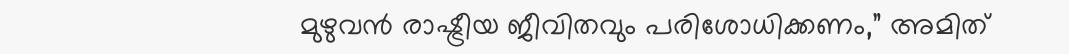മുഴുവൻ രാഷ്ട്രീയ ജീവിതവും പരിശോധിക്കണം,” അമിത്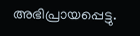അഭിപ്രായപ്പെട്ടു.